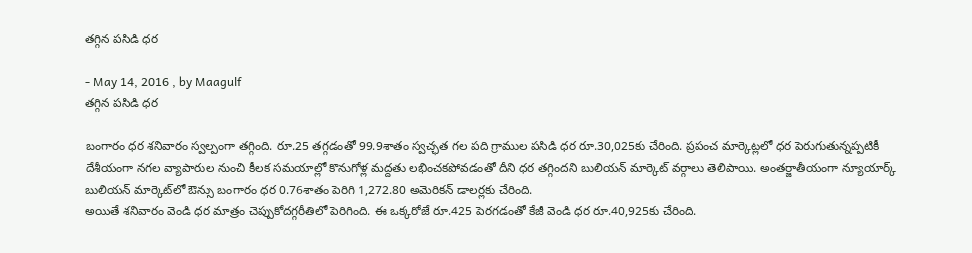తగ్గిన పసిడి ధర

- May 14, 2016 , by Maagulf
తగ్గిన పసిడి ధర

బంగారం ధర శనివారం స్వల్పంగా తగ్గింది. రూ.25 తగ్గడంతో 99.9శాతం స్వచ్ఛత గల పది గ్రాముల పసిడి ధర రూ.30,025కు చేరింది. ప్రపంచ మార్కెట్లలో ధర పెరుగుతున్నప్పటికీ దేశీయంగా నగల వ్యాపారుల నుంచి కీలక సమయాల్లో కొనుగోళ్ల మద్దతు లభించకపోవడంతో దీని ధర తగ్గిందని బులియన్‌ మార్కెట్‌ వర్గాలు తెలిపాయి. అంతర్జాతీయంగా న్యూయార్క్‌ బులియన్‌ మార్కెట్‌లో ఔన్సు బంగారం ధర 0.76శాతం పెరిగి 1,272.80 అమెరికన్‌ డాలర్లకు చేరింది.
అయితే శనివారం వెండి ధర మాత్రం చెప్పుకోదగ్గరీతిలో పెరిగింది. ఈ ఒక్కరోజే రూ.425 పెరగడంతో కేజీ వెండి ధర రూ.40,925కు చేరింది.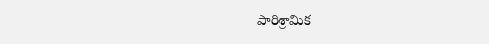పారిశ్రామిక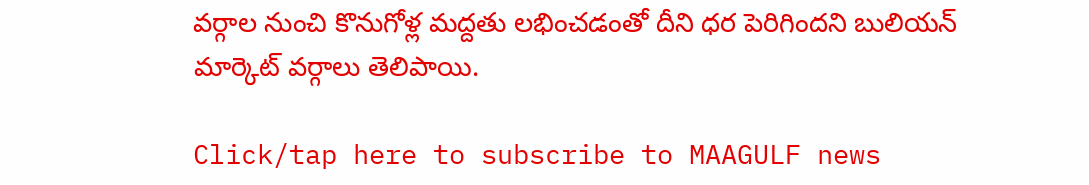వర్గాల నుంచి కొనుగోళ్ల మద్దతు లభించడంతో దీని ధర పెరిగిందని బులియన్‌ మార్కెట్‌ వర్గాలు తెలిపాయి.

Click/tap here to subscribe to MAAGULF news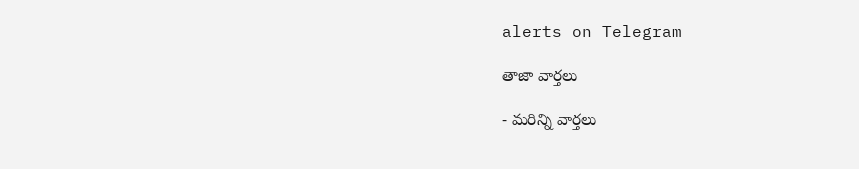alerts on Telegram

తాజా వార్తలు

- మరిన్ని వార్తలు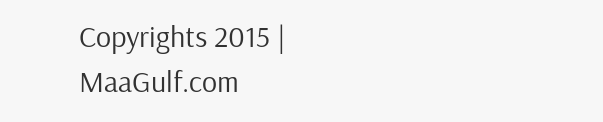Copyrights 2015 | MaaGulf.com